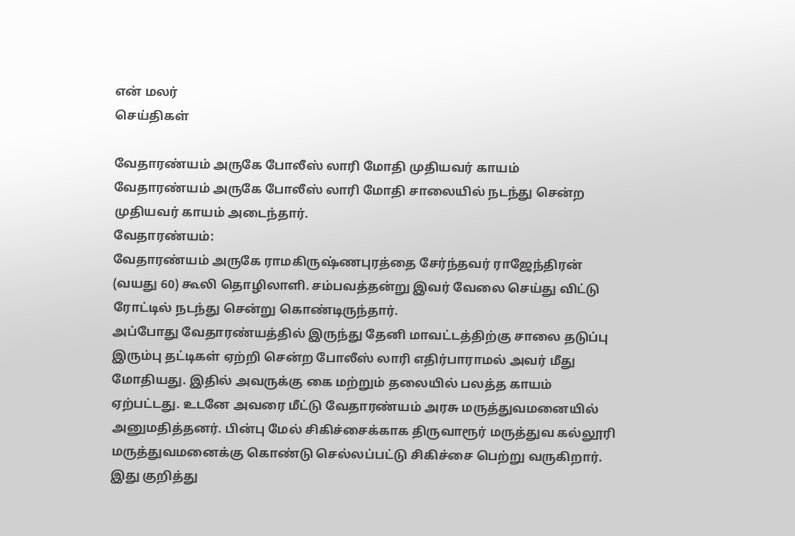என் மலர்
செய்திகள்

வேதாரண்யம் அருகே போலீஸ் லாரி மோதி முதியவர் காயம்
வேதாரண்யம் அருகே போலீஸ் லாரி மோதி சாலையில் நடந்து சென்ற முதியவர் காயம் அடைந்தார்.
வேதாரண்யம்:
வேதாரண்யம் அருகே ராமகிருஷ்ணபுரத்தை சேர்ந்தவர் ராஜேந்திரன் (வயது 60) கூலி தொழிலாளி. சம்பவத்தன்று இவர் வேலை செய்து விட்டு ரோட்டில் நடந்து சென்று கொண்டிருந்தார்.
அப்போது வேதாரண்யத்தில் இருந்து தேனி மாவட்டத்திற்கு சாலை தடுப்பு இரும்பு தட்டிகள் ஏற்றி சென்ற போலீஸ் லாரி எதிர்பாராமல் அவர் மீது மோதியது. இதில் அவருக்கு கை மற்றும் தலையில் பலத்த காயம் ஏற்பட்டது. உடனே அவரை மீட்டு வேதாரண்யம் அரசு மருத்துவமனையில் அனுமதித்தனர். பின்பு மேல் சிகிச்சைக்காக திருவாரூர் மருத்துவ கல்லூரி மருத்துவமனைக்கு கொண்டு செல்லப்பட்டு சிகிச்சை பெற்று வருகிறார்.
இது குறித்து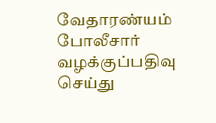வேதாரண்யம் போலீசார் வழக்குப்பதிவு செய்து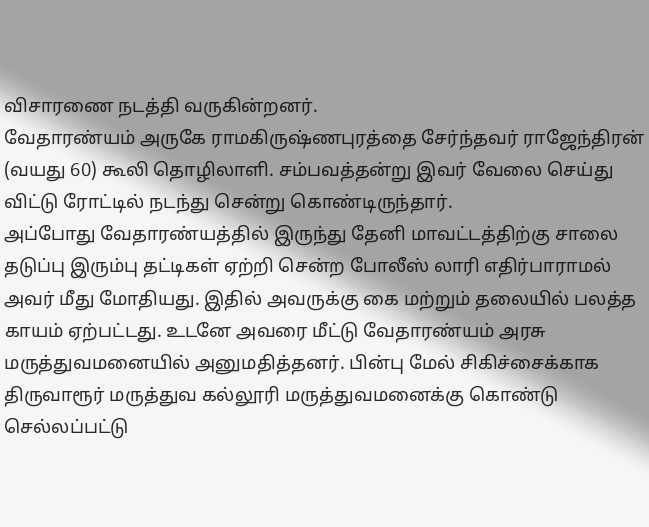விசாரணை நடத்தி வருகின்றனர்.
வேதாரண்யம் அருகே ராமகிருஷ்ணபுரத்தை சேர்ந்தவர் ராஜேந்திரன் (வயது 60) கூலி தொழிலாளி. சம்பவத்தன்று இவர் வேலை செய்து விட்டு ரோட்டில் நடந்து சென்று கொண்டிருந்தார்.
அப்போது வேதாரண்யத்தில் இருந்து தேனி மாவட்டத்திற்கு சாலை தடுப்பு இரும்பு தட்டிகள் ஏற்றி சென்ற போலீஸ் லாரி எதிர்பாராமல் அவர் மீது மோதியது. இதில் அவருக்கு கை மற்றும் தலையில் பலத்த காயம் ஏற்பட்டது. உடனே அவரை மீட்டு வேதாரண்யம் அரசு மருத்துவமனையில் அனுமதித்தனர். பின்பு மேல் சிகிச்சைக்காக திருவாரூர் மருத்துவ கல்லூரி மருத்துவமனைக்கு கொண்டு செல்லப்பட்டு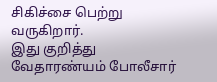சிகிச்சை பெற்று வருகிறார்.
இது குறித்து வேதாரண்யம் போலீசார்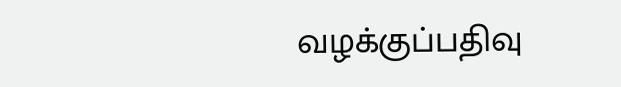வழக்குப்பதிவு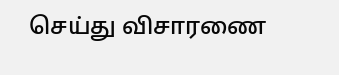செய்து விசாரணை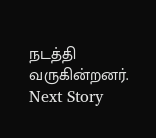நடத்தி வருகின்றனர்.
Next Story